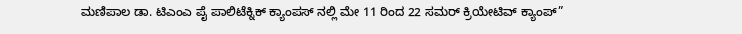ಮಣಿಪಾಲ ಡಾ. ಟಿಎಂಎ ಪೈ ಪಾಲಿಟೆಕ್ನಿಕ್ ಕ್ಯಾಂಪಸ್ ನಲ್ಲಿ ಮೇ 11 ರಿಂದ 22 ಸಮರ್ ಕ್ರಿಯೇಟಿವ್ ಕ್ಯಾಂಪ್”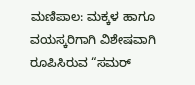ಮಣಿಪಾಲ: ಮಕ್ಕಳ ಹಾಗೂ ವಯಸ್ಕರಿಗಾಗಿ ವಿಶೇಷವಾಗಿ ರೂಪಿಸಿರುವ “ಸಮರ್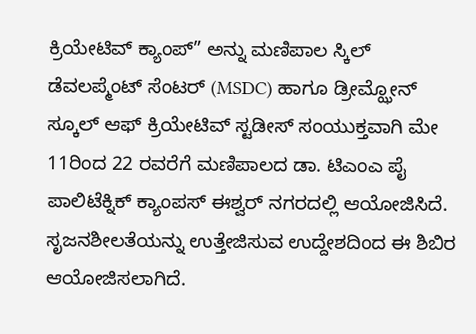ಕ್ರಿಯೇಟಿವ್ ಕ್ಯಾಂಪ್” ಅನ್ನು ಮಣಿಪಾಲ ಸ್ಕಿಲ್ ಡೆವಲಪ್ಮೆಂಟ್ ಸೆಂಟರ್ (MSDC) ಹಾಗೂ ಡ್ರೀಮ್ಝೋನ್ ಸ್ಕೂಲ್ ಆಫ್ ಕ್ರಿಯೇಟಿವ್ ಸ್ಟಡೀಸ್ ಸಂಯುಕ್ತವಾಗಿ ಮೇ 11ರಿಂದ 22 ರವರೆಗೆ ಮಣಿಪಾಲದ ಡಾ. ಟಿಎಂಎ ಪೈ ಪಾಲಿಟೆಕ್ನಿಕ್ ಕ್ಯಾಂಪಸ್ ಈಶ್ವರ್ ನಗರದಲ್ಲಿ ಆಯೋಜಿಸಿದೆ. ಸೃಜನಶೀಲತೆಯನ್ನು ಉತ್ತೇಜಿಸುವ ಉದ್ದೇಶದಿಂದ ಈ ಶಿಬಿರ ಆಯೋಜಿಸಲಾಗಿದೆ.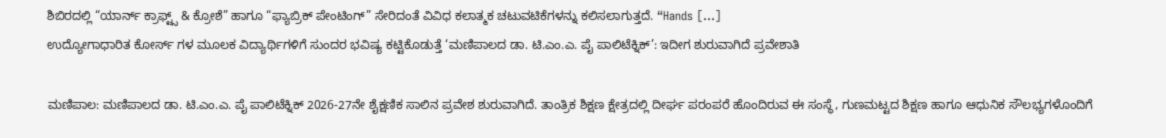ಶಿಬಿರದಲ್ಲಿ “ಯಾರ್ನ್ ಕ್ರಾಫ್ಟ್ಸ್ & ಕ್ರೋಶೆ” ಹಾಗೂ “ಫ್ಯಾಬ್ರಿಕ್ ಪೇಂಟಿಂಗ್” ಸೇರಿದಂತೆ ವಿವಿಧ ಕಲಾತ್ಮಕ ಚಟುವಟಿಕೆಗಳನ್ನು ಕಲಿಸಲಾಗುತ್ತದೆ. “Hands […]
ಉದ್ಯೋಗಾಧಾರಿತ ಕೋರ್ಸ್ ಗಳ ಮೂಲಕ ವಿದ್ಯಾರ್ಥಿಗಳಿಗೆ ಸುಂದರ ಭವಿಷ್ಯ ಕಟ್ಟಿಕೊಡುತ್ತೆ ‘ಮಣಿಪಾಲದ ಡಾ. ಟಿ.ಎಂ.ಎ. ಪೈ ಪಾಲಿಟೆಕ್ನಿಕ್’: ಇದೀಗ ಶುರುವಾಗಿದೆ ಪ್ರವೇಶಾತಿ

ಮಣಿಪಾಲ: ಮಣಿಪಾಲದ ಡಾ. ಟಿ.ಎಂ.ಎ. ಪೈ ಪಾಲಿಟೆಕ್ನಿಕ್ 2026-27ನೇ ಶೈಕ್ಷಣಿಕ ಸಾಲಿನ ಪ್ರವೇಶ ಶುರುವಾಗಿದೆ. ತಾಂತ್ರಿಕ ಶಿಕ್ಷಣ ಕ್ಷೇತ್ರದಲ್ಲಿ ದೀರ್ಘ ಪರಂಪರೆ ಹೊಂದಿರುವ ಈ ಸಂಸ್ಥೆ, ಗುಣಮಟ್ಟದ ಶಿಕ್ಷಣ ಹಾಗೂ ಆಧುನಿಕ ಸೌಲಭ್ಯಗಳೊಂದಿಗೆ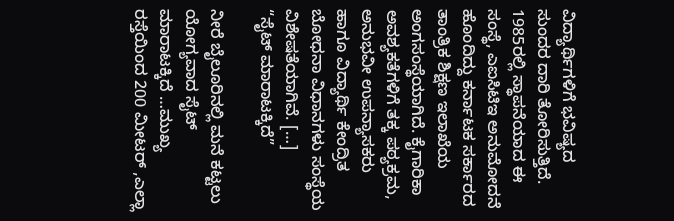ವಿದ್ಯಾರ್ಥಿಗಳಿಗೆ ಭವಿಷ್ಯದ ಸುಂದರ ದಾರಿ ತೋರಿಸುತ್ತಿದೆ. 1985ರಲ್ಲಿ ಸ್ಥಾಪನೆಯಾದ ಈ ಸಂಸ್ಥೆ, ಎಐಸಿಟಿಇ ಅನುಮೋದನೆ ಹೊಂದಿದ್ದು ಕರ್ನಾಟಕ ಸರ್ಕಾರದ ತಾಂತ್ರಿಕ ಶಿಕ್ಷಣ ಇಲಾಖೆಯ ಅಂಗಸಂಸ್ಥೆಯಾಗಿದೆ. ಕೈಗಾರಿಕಾ ಅವಶ್ಯಕತೆಗಳಿಗೆ ತಕ್ಕ ಪಠ್ಯಕ್ರಮ, ಅನುಭವೀ ಉಪನ್ಯಾಸಕರು ಹಾಗೂ ವಿದ್ಯಾರ್ಥಿ ಕೇಂದ್ರಿತ ಬೋಧನಾ ವಿಧಾನಗಳು ಸಂಸ್ಥೆಯ ವಿಶೇಷತೆಯಾಗಿವೆ. […]
“ಸೈಟ್ ಮಾರಾಟಕ್ಕಿದೆ”

ನೀರೆ ಬೈಲೂರಿನಲ್ಲಿ ಮನೆ ಕಟ್ಟಲು ಯೋಗ್ಯವಾದ ಸೈಟ್ ಮಾರಾಟಕ್ಕಿದೆ …ಮುಖ್ಯ ರಸ್ತೆಯಿಂದ 200 ಮೀಟರ್ ,ಎಲ್ಲಾ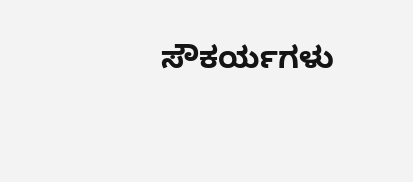ಸೌಕರ್ಯಗಳು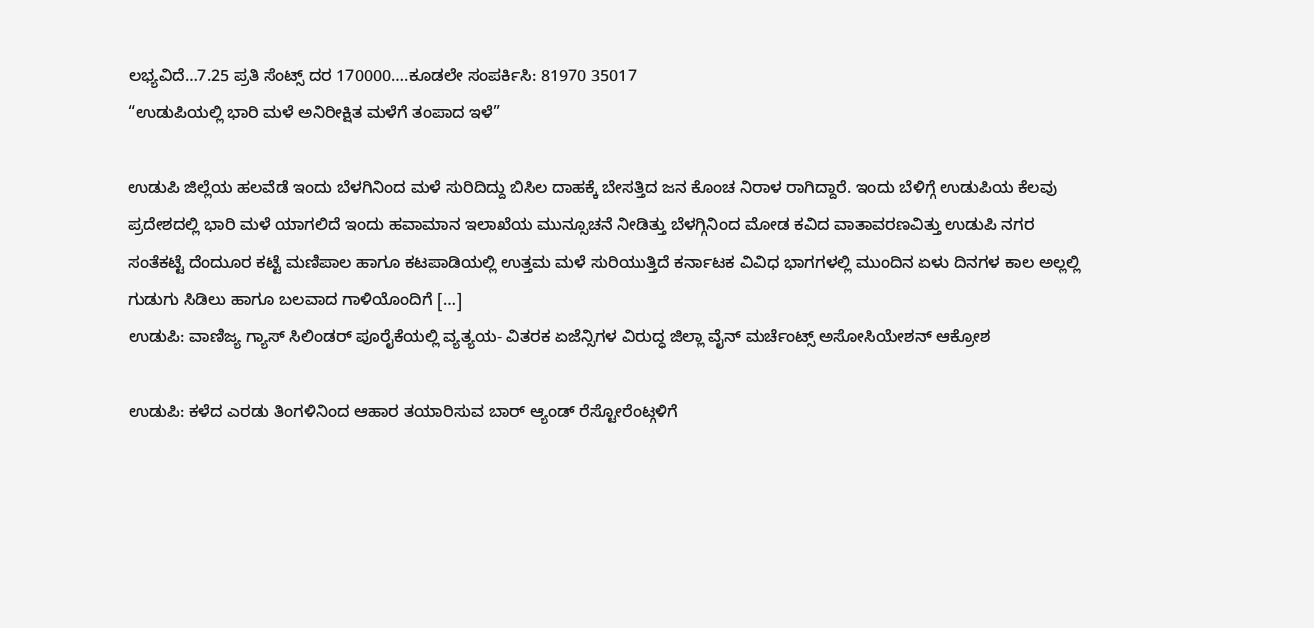ಲಭ್ಯವಿದೆ…7.25 ಪ್ರತಿ ಸೆಂಟ್ಸ್ ದರ 170000….ಕೂಡಲೇ ಸಂಪರ್ಕಿಸಿ: 81970 35017
“ಉಡುಪಿಯಲ್ಲಿ ಭಾರಿ ಮಳೆ ಅನಿರೀಕ್ಷಿತ ಮಳೆಗೆ ತಂಪಾದ ಇಳೆ”

ಉಡುಪಿ ಜಿಲ್ಲೆಯ ಹಲವೆಡೆ ಇಂದು ಬೆಳಗಿನಿಂದ ಮಳೆ ಸುರಿದಿದ್ದು ಬಿಸಿಲ ದಾಹಕ್ಕೆ ಬೇಸತ್ತಿದ ಜನ ಕೊಂಚ ನಿರಾಳ ರಾಗಿದ್ದಾರೆ. ಇಂದು ಬೆಳಿಗ್ಗೆ ಉಡುಪಿಯ ಕೆಲವು ಪ್ರದೇಶದಲ್ಲಿ ಭಾರಿ ಮಳೆ ಯಾಗಲಿದೆ ಇಂದು ಹವಾಮಾನ ಇಲಾಖೆಯ ಮುನ್ಸೂಚನೆ ನೀಡಿತ್ತು ಬೆಳಗ್ಗಿನಿಂದ ಮೋಡ ಕವಿದ ವಾತಾವರಣವಿತ್ತು ಉಡುಪಿ ನಗರ ಸಂತೆಕಟ್ಟೆ ದೆಂದುೂರ ಕಟ್ಟೆ ಮಣಿಪಾಲ ಹಾಗೂ ಕಟಪಾಡಿಯಲ್ಲಿ ಉತ್ತಮ ಮಳೆ ಸುರಿಯುತ್ತಿದೆ ಕರ್ನಾಟಕ ವಿವಿಧ ಭಾಗಗಳಲ್ಲಿ ಮುಂದಿನ ಏಳು ದಿನಗಳ ಕಾಲ ಅಲ್ಲಲ್ಲಿ ಗುಡುಗು ಸಿಡಿಲು ಹಾಗೂ ಬಲವಾದ ಗಾಳಿಯೊಂದಿಗೆ […]
ಉಡುಪಿ: ವಾಣಿಜ್ಯ ಗ್ಯಾಸ್ ಸಿಲಿಂಡರ್ ಪೂರೈಕೆಯಲ್ಲಿ ವ್ಯತ್ಯಯ- ವಿತರಕ ಏಜೆನ್ಸಿಗಳ ವಿರುದ್ಧ ಜಿಲ್ಲಾ ವೈನ್ ಮರ್ಚೆಂಟ್ಸ್ ಅಸೋಸಿಯೇಶನ್ ಆಕ್ರೋಶ

ಉಡುಪಿ: ಕಳೆದ ಎರಡು ತಿಂಗಳಿನಿಂದ ಆಹಾರ ತಯಾರಿಸುವ ಬಾರ್ ಆ್ಯಂಡ್ ರೆಸ್ಟೋರೆಂಟ್ಗಳಿಗೆ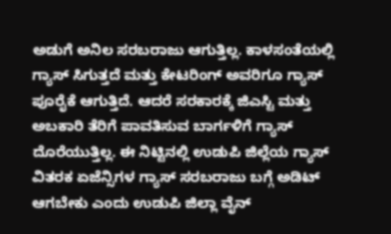ಅಡುಗೆ ಅನಿಲ ಸರಬರಾಜು ಆಗುತ್ತಿಲ್ಲ. ಕಾಳಸಂತೆಯಲ್ಲಿ ಗ್ಯಾಸ್ ಸಿಗುತ್ತದೆ ಮತ್ತು ಕೇಟರಿಂಗ್ ಅವರಿಗೂ ಗ್ಯಾಸ್ ಪೂರೈಕೆ ಆಗುತ್ತಿದೆ. ಆದರೆ ಸರಕಾರಕ್ಕೆ ಜಿಎಸ್ಟಿ ಮತ್ತು ಅಬಕಾರಿ ತೆರಿಗೆ ಪಾವತಿಸುವ ಬಾರ್ಗಳಿಗೆ ಗ್ಯಾಸ್ ದೊರೆಯುತ್ತಿಲ್ಲ. ಈ ನಿಟ್ಟಿನಲ್ಲಿ ಉಡುಪಿ ಜಿಲ್ಲೆಯ ಗ್ಯಾಸ್ ವಿತರಕ ಏಜೆನ್ಸಿಗಳ ಗ್ಯಾಸ್ ಸರಬರಾಜು ಬಗ್ಗೆ ಅಡಿಟ್ ಆಗಬೇಕು ಎಂದು ಉಡುಪಿ ಜಿಲ್ಲಾ ವೈನ್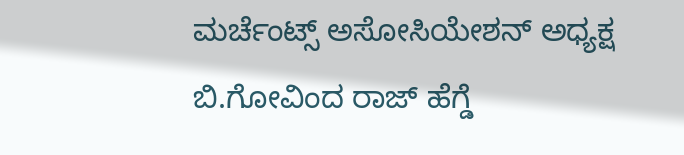ಮರ್ಚೆಂಟ್ಸ್ ಅಸೋಸಿಯೇಶನ್ ಅಧ್ಯಕ್ಷ ಬಿ.ಗೋವಿಂದ ರಾಜ್ ಹೆಗ್ಡೆ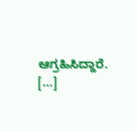ಆಗ್ರಹಿಸಿದ್ದಾರೆ. […]